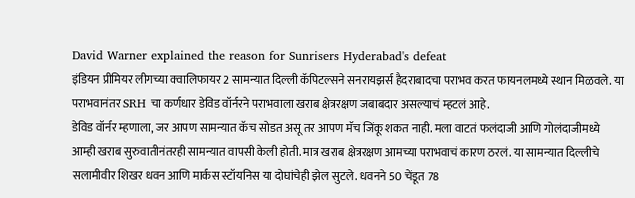David Warner explained the reason for Sunrisers Hyderabad's defeat
इंडियन प्रीमियर लीगच्या क्वालिफायर 2 सामन्यात दिल्ली कॅपिटल्सने सनरायझर्स हैदराबादचा पराभव करत फायनलमध्ये स्थान मिळवले. या पराभवानंतर SRH चा कर्णधार डेविड वॉर्नरने पराभवाला खराब क्षेत्ररक्षण जबाबदार असल्याचं म्हटलं आहे.
डेविड वॉर्नर म्हणाला, जर आपण सामन्यात कॅच सोडत असू तर आपण मॅच जिंकू शकत नाही. मला वाटतं फलंदाजी आणि गोलंदाजीमध्ये आम्ही खराब सुरुवातीनंतरही सामन्यात वापसी केली होती. मात्र खराब क्षेत्ररक्षण आमच्या पराभवाचं कारण ठरलं. या सामन्यात दिल्लीचे सलामीवीर शिखर धवन आणि मार्कस स्टॉयनिस या दोघांचेही झेल सुटले. धवनने 50 चेंडूत 78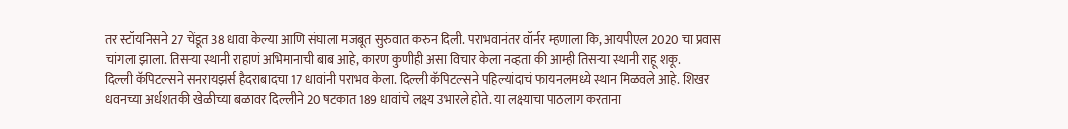तर स्टॉयनिसने 27 चेंडूत 38 धावा केल्या आणि संघाला मजबूत सुरुवात करुन दिली. पराभवानंतर वॉर्नर म्हणाला कि, आयपीएल 2020 चा प्रवास चांगला झाला. तिसऱ्या स्थानी राहाणं अभिमानाची बाब आहे, कारण कुणीही असा विचार केला नव्हता की आम्ही तिसऱ्या स्थानी राहू शकू.
दिल्ली कॅपिटल्सने सनरायझर्स हैदराबादचा 17 धावांनी पराभव केला. दिल्ली कॅपिटल्सने पहिल्यांदाचं फायनलमध्ये स्थान मिळवले आहे. शिखर धवनच्या अर्धशतकी खेळीच्या बळावर दिल्लीने 20 षटकात 189 धावांचे लक्ष्य उभारले होते. या लक्ष्याचा पाठलाग करताना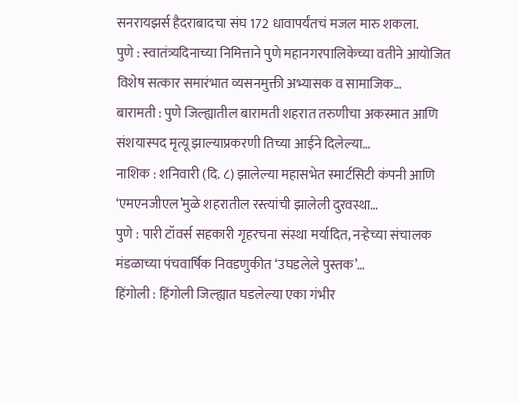सनरायझर्स हैदराबादचा संघ 172 धावापर्यंतचं मजल मारु शकला.
पुणे : स्वातंत्र्यदिनाच्या निमित्ताने पुणे महानगरपालिकेच्या वतीने आयोजित विशेष सत्कार समारंभात व्यसनमुक्ती अभ्यासक व सामाजिक…
बारामती : पुणे जिल्ह्यातील बारामती शहरात तरुणीचा अकस्मात आणि संशयास्पद मृत्यू झाल्याप्रकरणी तिच्या आईने दिलेल्या…
नाशिक : शनिवारी (दि. ८) झालेल्या महासभेत स्मार्टसिटी कंपनी आणि ‘एमएनजीएल’मुळे शहरातील रस्त्यांची झालेली दुरवस्था…
पुणे : पारी टॉवर्स सहकारी गृहरचना संस्था मर्यादित, नऱ्हेच्या संचालक मंडळाच्या पंचवार्षिक निवडणुकीत ‘उघडलेले पुस्तक’…
हिंगोली : हिंगोली जिल्ह्यात घडलेल्या एका गंभीर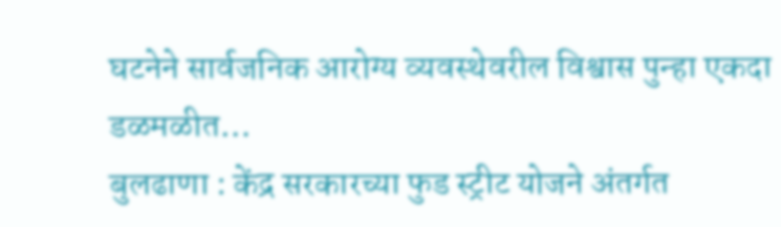घटनेने सार्वजनिक आरोग्य व्यवस्थेवरील विश्वास पुन्हा एकदा डळमळीत…
बुलढाणा : केंद्र सरकारच्या फुड स्ट्रीट योजने अंतर्गत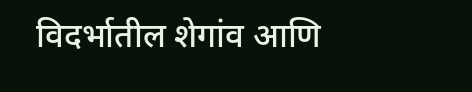विदर्भातील शेगांव आणि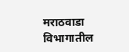मराठवाडा विभागातील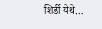शिर्डी येथे…